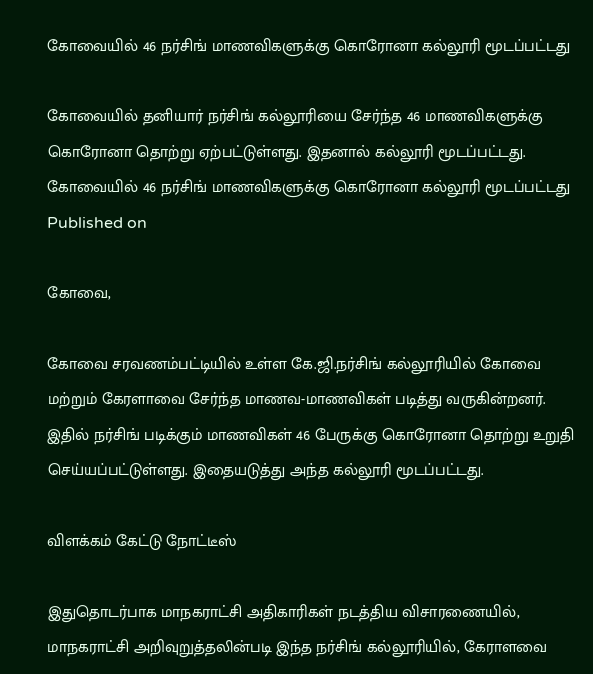கோவையில் 46 நர்சிங் மாணவிகளுக்கு கொரோனா கல்லூரி மூடப்பட்டது

கோவையில் தனியார் நர்சிங் கல்லூரியை சேர்ந்த 46 மாணவிகளுக்கு கொரோனா தொற்று ஏற்பட்டுள்ளது. இதனால் கல்லூரி மூடப்பட்டது.
கோவையில் 46 நர்சிங் மாணவிகளுக்கு கொரோனா கல்லூரி மூடப்பட்டது
Published on

கோவை,

கோவை சரவணம்பட்டியில் உள்ள கே.ஜி.நர்சிங் கல்லூரியில் கோவை மற்றும் கேரளாவை சேர்ந்த மாணவ-மாணவிகள் படித்து வருகின்றனர். இதில் நர்சிங் படிக்கும் மாணவிகள் 46 பேருக்கு கொரோனா தொற்று உறுதி செய்யப்பட்டுள்ளது. இதையடுத்து அந்த கல்லூரி மூடப்பட்டது.

விளக்கம் கேட்டு நோட்டீஸ்

இதுதொடர்பாக மாநகராட்சி அதிகாரிகள் நடத்திய விசாரணையில், மாநகராட்சி அறிவுறுத்தலின்படி இந்த நர்சிங் கல்லூரியில், கேராளவை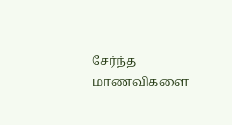சேர்ந்த மாணவிகளை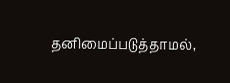தனிமைப்படுத்தாமல்,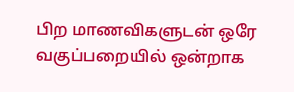பிற மாணவிகளுடன் ஒரே வகுப்பறையில் ஒன்றாக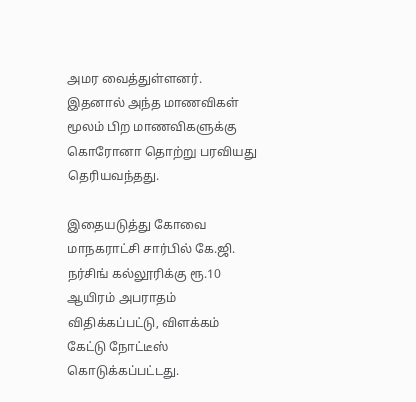அமர வைத்துள்ளனர். இதனால் அந்த மாணவிகள் மூலம் பிற மாணவிகளுக்கு கொரோனா தொற்று பரவியது தெரியவந்தது.

இதையடுத்து கோவை மாநகராட்சி சார்பில் கே.ஜி. நர்சிங் கல்லூரிக்கு ரூ.10 ஆயிரம் அபராதம் விதிக்கப்பட்டு, விளக்கம் கேட்டு நோட்டீஸ் கொடுக்கப்பட்டது.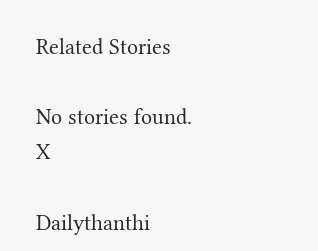Related Stories

No stories found.
X

Dailythanthi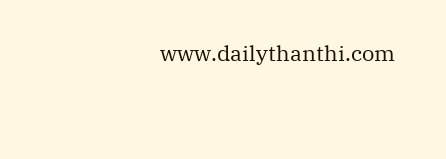www.dailythanthi.com